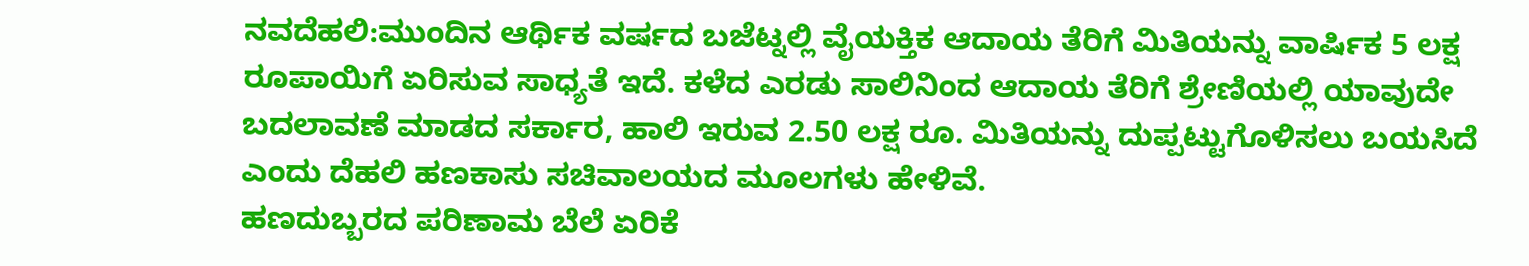ನವದೆಹಲಿ:ಮುಂದಿನ ಆರ್ಥಿಕ ವರ್ಷದ ಬಜೆಟ್ನಲ್ಲಿ ವೈಯಕ್ತಿಕ ಆದಾಯ ತೆರಿಗೆ ಮಿತಿಯನ್ನು ವಾರ್ಷಿಕ 5 ಲಕ್ಷ ರೂಪಾಯಿಗೆ ಏರಿಸುವ ಸಾಧ್ಯತೆ ಇದೆ. ಕಳೆದ ಎರಡು ಸಾಲಿನಿಂದ ಆದಾಯ ತೆರಿಗೆ ಶ್ರೇಣಿಯಲ್ಲಿ ಯಾವುದೇ ಬದಲಾವಣೆ ಮಾಡದ ಸರ್ಕಾರ, ಹಾಲಿ ಇರುವ 2.50 ಲಕ್ಷ ರೂ. ಮಿತಿಯನ್ನು ದುಪ್ಪಟ್ಟುಗೊಳಿಸಲು ಬಯಸಿದೆ ಎಂದು ದೆಹಲಿ ಹಣಕಾಸು ಸಚಿವಾಲಯದ ಮೂಲಗಳು ಹೇಳಿವೆ.
ಹಣದುಬ್ಬರದ ಪರಿಣಾಮ ಬೆಲೆ ಏರಿಕೆ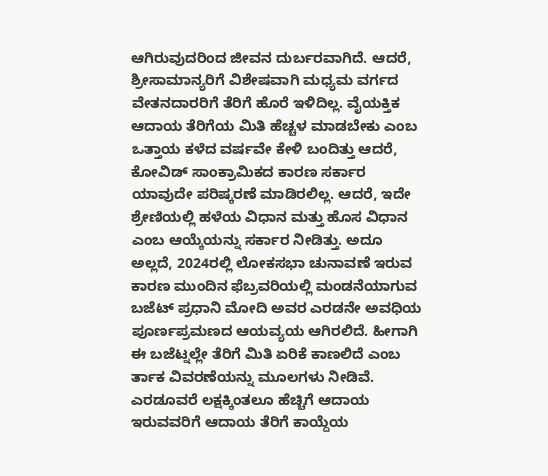ಆಗಿರುವುದರಿಂದ ಜೀವನ ದುರ್ಬರವಾಗಿದೆ. ಆದರೆ, ಶ್ರೀಸಾಮಾನ್ಯರಿಗೆ ವಿಶೇಷವಾಗಿ ಮಧ್ಯಮ ವರ್ಗದ ವೇತನದಾರರಿಗೆ ತೆರಿಗೆ ಹೊರೆ ಇಳಿದಿಲ್ಲ. ವೈಯಕ್ತಿಕ ಆದಾಯ ತೆರಿಗೆಯ ಮಿತಿ ಹೆಚ್ಚಳ ಮಾಡಬೇಕು ಎಂಬ ಒತ್ತಾಯ ಕಳೆದ ವರ್ಷವೇ ಕೇಳಿ ಬಂದಿತ್ತು ಆದರೆ, ಕೋವಿಡ್ ಸಾಂಕ್ರಾಮಿಕದ ಕಾರಣ ಸರ್ಕಾರ ಯಾವುದೇ ಪರಿಷ್ಕರಣೆ ಮಾಡಿರಲಿಲ್ಲ. ಆದರೆ, ಇದೇ ಶ್ರೇಣಿಯಲ್ಲಿ ಹಳೆಯ ವಿಧಾನ ಮತ್ತು ಹೊಸ ವಿಧಾನ ಎಂಬ ಆಯ್ಕೆಯನ್ನು ಸರ್ಕಾರ ನೀಡಿತ್ತು. ಅದೂ ಅಲ್ಲದೆ, 2024ರಲ್ಲಿ ಲೋಕಸಭಾ ಚುನಾವಣೆ ಇರುವ ಕಾರಣ ಮುಂದಿನ ಫೆಬ್ರವರಿಯಲ್ಲಿ ಮಂಡನೆಯಾಗುವ ಬಜೆಟ್ ಪ್ರಧಾನಿ ಮೋದಿ ಅವರ ಎರಡನೇ ಅವಧಿಯ ಪೂರ್ಣಪ್ರಮಣದ ಆಯವ್ಯಯ ಆಗಿರಲಿದೆ. ಹೀಗಾಗಿ ಈ ಬಜೆಟ್ನಲ್ಲೇ ತೆರಿಗೆ ಮಿತಿ ಏರಿಕೆ ಕಾಣಲಿದೆ ಎಂಬ ರ್ತಾಕ ವಿವರಣೆಯನ್ನು ಮೂಲಗಳು ನೀಡಿವೆ.
ಎರಡೂವರೆ ಲಕ್ಷಕ್ಕಿಂತಲೂ ಹೆಚ್ಚಿಗೆ ಆದಾಯ ಇರುವವರಿಗೆ ಆದಾಯ ತೆರಿಗೆ ಕಾಯ್ದೆಯ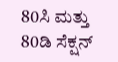80ಸಿ ಮತ್ತು 80ಡಿ ಸೆಕ್ಷನ್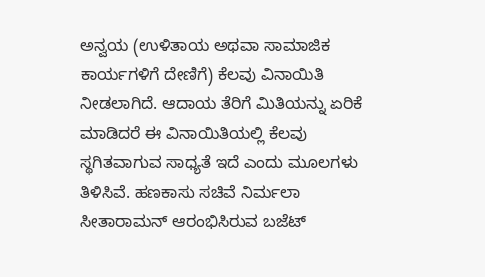ಅನ್ವಯ (ಉಳಿತಾಯ ಅಥವಾ ಸಾಮಾಜಿಕ ಕಾರ್ಯಗಳಿಗೆ ದೇಣಿಗೆ) ಕೆಲವು ವಿನಾಯಿತಿ ನೀಡಲಾಗಿದೆ. ಆದಾಯ ತೆರಿಗೆ ಮಿತಿಯನ್ನು ಏರಿಕೆ ಮಾಡಿದರೆ ಈ ವಿನಾಯಿತಿಯಲ್ಲಿ ಕೆಲವು ಸ್ಥಗಿತವಾಗುವ ಸಾಧ್ಯತೆ ಇದೆ ಎಂದು ಮೂಲಗಳು ತಿಳಿಸಿವೆ. ಹಣಕಾಸು ಸಚಿವೆ ನಿರ್ಮಲಾ ಸೀತಾರಾಮನ್ ಆರಂಭಿಸಿರುವ ಬಜೆಟ್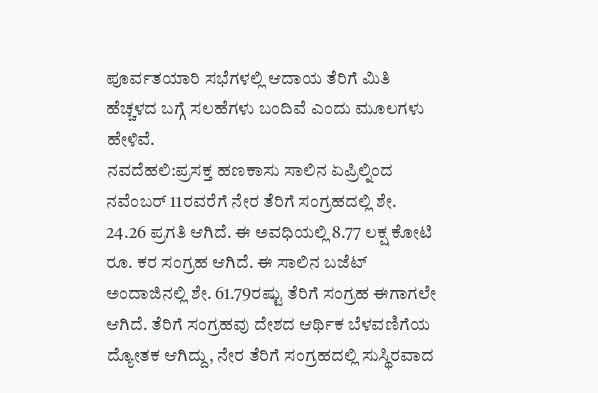ಪೂರ್ವತಯಾರಿ ಸಭೆಗಳಲ್ಲಿ ಆದಾಯ ತೆರಿಗೆ ಮಿತಿ ಹೆಚ್ಚಳದ ಬಗ್ಗೆ ಸಲಹೆಗಳು ಬಂದಿವೆ ಎಂದು ಮೂಲಗಳು ಹೇಳಿವೆ.
ನವದೆಹಲಿ:ಪ್ರಸಕ್ತ ಹಣಕಾಸು ಸಾಲಿನ ಏಪ್ರಿಲ್ನಿಂದ ನವೆಂಬರ್ 11ರವರೆಗೆ ನೇರ ತೆರಿಗೆ ಸಂಗ್ರಹದಲ್ಲಿ ಶೇ. 24.26 ಪ್ರಗತಿ ಆಗಿದೆ. ಈ ಅವಧಿಯಲ್ಲಿ 8.77 ಲಕ್ಷ ಕೋಟಿ ರೂ. ಕರ ಸಂಗ್ರಹ ಆಗಿದೆ. ಈ ಸಾಲಿನ ಬಜೆಟ್ ಅಂದಾಜಿನಲ್ಲಿ ಶೇ. 61.79ರಷ್ಟು ತೆರಿಗೆ ಸಂಗ್ರಹ ಈಗಾಗಲೇ ಆಗಿದೆ. ತೆರಿಗೆ ಸಂಗ್ರಹವು ದೇಶದ ಆರ್ಥಿಕ ಬೆಳವಣಿಗೆಯ ದ್ಯೋತಕ ಆಗಿದ್ದು, ನೇರ ತೆರಿಗೆ ಸಂಗ್ರಹದಲ್ಲಿ ಸುಸ್ಥಿರವಾದ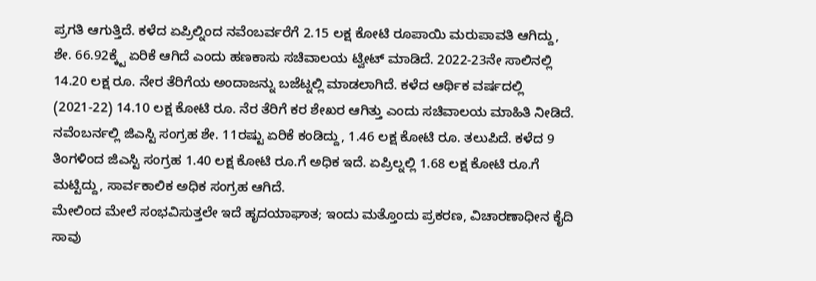ಪ್ರಗತಿ ಆಗುತ್ತಿದೆ. ಕಳೆದ ಏಪ್ರಿಲ್ನಿಂದ ನವೆಂಬರ್ವರೆಗೆ 2.15 ಲಕ್ಷ ಕೋಟಿ ರೂಪಾಯಿ ಮರುಪಾವತಿ ಆಗಿದ್ದು, ಶೇ. 66.92ಕ್ಕ್ಟೆ ಏರಿಕೆ ಆಗಿದೆ ಎಂದು ಹಣಕಾಸು ಸಚಿವಾಲಯ ಟ್ವೀಟ್ ಮಾಡಿದೆ. 2022-23ನೇ ಸಾಲಿನಲ್ಲಿ 14.20 ಲಕ್ಷ ರೂ. ನೇರ ತೆರಿಗೆಯ ಅಂದಾಜನ್ನು ಬಜೆಟ್ನಲ್ಲಿ ಮಾಡಲಾಗಿದೆ. ಕಳೆದ ಆರ್ಥಿಕ ವರ್ಷದಲ್ಲಿ (2021-22) 14.10 ಲಕ್ಷ ಕೋಟಿ ರೂ. ನೆರ ತೆರಿಗೆ ಕರ ಶೇಖರ ಆಗಿತ್ತು ಎಂದು ಸಚಿವಾಲಯ ಮಾಹಿತಿ ನೀಡಿದೆ. ನವೆಂಬರ್ನಲ್ಲಿ ಜಿಎಸ್ಟಿ ಸಂಗ್ರಹ ಶೇ. 11ರಷ್ಟು ಏರಿಕೆ ಕಂಡಿದ್ದು, 1.46 ಲಕ್ಷ ಕೋಟಿ ರೂ. ತಲುಪಿದೆ. ಕಳೆದ 9 ತಿಂಗಳಿಂದ ಜಿಎಸ್ಟಿ ಸಂಗ್ರಹ 1.40 ಲಕ್ಷ ಕೋಟಿ ರೂ.ಗೆ ಅಧಿಕ ಇದೆ. ಏಪ್ರಿಲ್ನಲ್ಲಿ 1.68 ಲಕ್ಷ ಕೋಟಿ ರೂ.ಗೆ ಮಟ್ಟಿದ್ದು, ಸಾರ್ವಕಾಲಿಕ ಅಧಿಕ ಸಂಗ್ರಹ ಆಗಿದೆ.
ಮೇಲಿಂದ ಮೇಲೆ ಸಂಭವಿಸುತ್ತಲೇ ಇದೆ ಹೃದಯಾಘಾತ; ಇಂದು ಮತ್ತೊಂದು ಪ್ರಕರಣ, ವಿಚಾರಣಾಧೀನ ಕೈದಿ ಸಾವು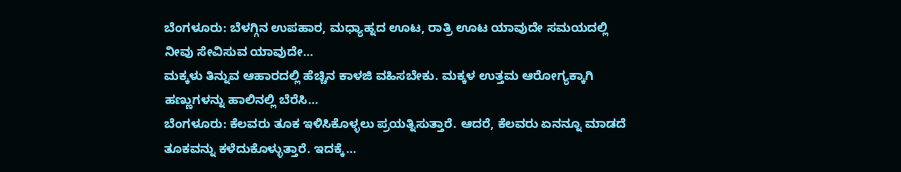ಬೆಂಗಳೂರು: ಬೆಳಗ್ಗಿನ ಉಪಹಾರ, ಮಧ್ಯಾಹ್ನದ ಊಟ, ರಾತ್ರಿ ಊಟ ಯಾವುದೇ ಸಮಯದಲ್ಲಿ ನೀವು ಸೇವಿಸುವ ಯಾವುದೇ…
ಮಕ್ಕಳು ತಿನ್ನುವ ಆಹಾರದಲ್ಲಿ ಹೆಚ್ಚಿನ ಕಾಳಜಿ ವಹಿಸಬೇಕು. ಮಕ್ಕಳ ಉತ್ತಮ ಆರೋಗ್ಯಕ್ಕಾಗಿ ಹಣ್ಣುಗಳನ್ನು ಹಾಲಿನಲ್ಲಿ ಬೆರೆಸಿ…
ಬೆಂಗಳೂರು: ಕೆಲವರು ತೂಕ ಇಳಿಸಿಕೊಳ್ಳಲು ಪ್ರಯತ್ನಿಸುತ್ತಾರೆ. ಆದರೆ, ಕೆಲವರು ಏನನ್ನೂ ಮಾಡದೆ ತೂಕವನ್ನು ಕಳೆದುಕೊಳ್ಳುತ್ತಾರೆ. ಇದಕ್ಕೆ…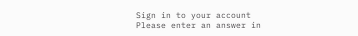Sign in to your account
Please enter an answer in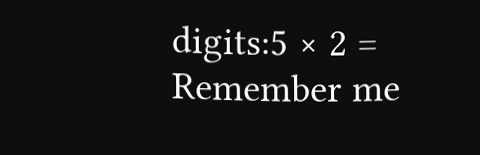digits:5 × 2 =
Remember me